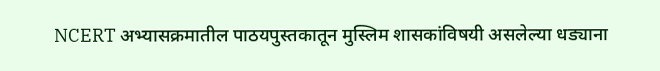NCERT अभ्यासक्रमातील पाठयपुस्तकातून मुस्लिम शासकांविषयी असलेल्या धड्याना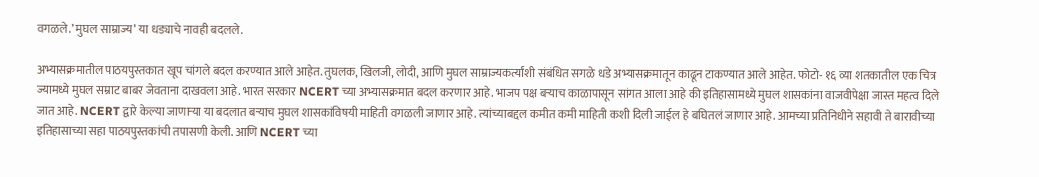वगळले.’ मुघल साम्राज्य’ या धड्याचे नावही बदलले.

अभ्यासक्रमातील पाठयपुस्तकात खूप चांगले बदल करण्यात आले आहेत. तुघलक, खिलजी, लोदी, आणि मुघल साम्राज्यकर्त्यांशी संबंधित सगळे धडे अभ्यासक्रमातून काढून टाकण्यात आले आहेत. फोटो- १६ व्या शतकातील एक चित्र ज्यामध्ये मुघल सम्राट बाबर जेवताना दाखवला आहे. भारत सरकार NCERT च्या अभ्यासक्रमात बदल करणार आहे. भाजप पक्ष बऱ्याच काळापासून सांगत आला आहे की इतिहासामध्ये मुघल शासकांना वाजवीपेक्षा जास्त महत्व दिले जात आहे. NCERT द्वारे केल्या जाणाऱ्या या बदलात बऱ्याच मुघल शासकांविषयी माहिती वगळली जाणार आहे. त्यांच्याबद्दल कमीत कमी माहिती कशी दिली जाईल हे बघितलं जाणार आहे. आमच्या प्रतिनिधीने सहावी ते बारावीच्या इतिहासाच्या सहा पाठयपुस्तकांची तपासणी केली. आणि NCERT च्या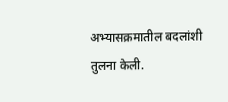अभ्यासक्रमातील बदलांशी तुलना केली.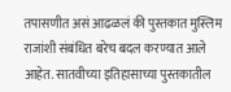तपासणीत असं आढळलं की पुस्तकात मुस्लिम राजांशी संबंधित बरेच बदल करण्यात आले आहेत. सातवीच्या इतिहासाच्या पुस्तकातील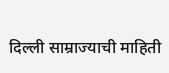दिल्ली साम्राज्याची माहिती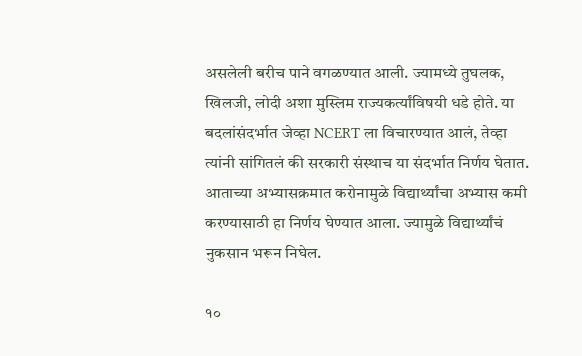असलेली बरीच पाने वगळण्यात आली. ज्यामध्ये तुघलक, खिलजी, लोदी अशा मुस्लिम राज्यकर्त्यांविषयी धडे होते. या बदलांसंदर्भात जेव्हा NCERT ला विचारण्यात आलं, तेव्हा त्यांनी सांगितलं की सरकारी संस्थाच या संदर्भात निर्णय घेतात. आताच्या अभ्यासक्रमात करोनामुळे विद्यार्थ्यांचा अभ्यास कमी करण्यासाठी हा निर्णय घेण्यात आला. ज्यामुळे विद्यार्थ्यांचं नुकसान भरून निघेल.

१०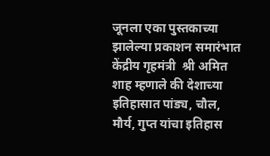जूनला एका पुस्तकाच्या झालेल्या प्रकाशन समारंभात केंद्रीय गृहमंत्री  श्री अमित शाह म्हणाले की देशाच्या इतिहासात पांड्य, चौल, मौर्य, गुप्त यांचा इतिहास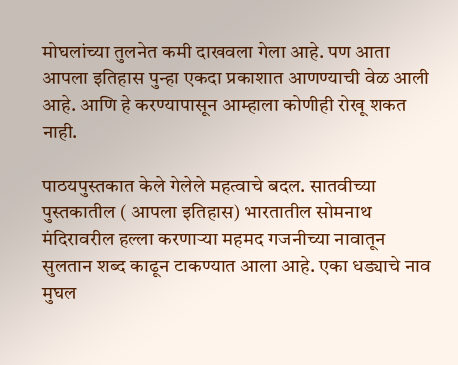मोघलांच्या तुलनेत कमी दाखवला गेला आहे. पण आता आपला इतिहास पुन्हा एकदा प्रकाशात आणण्याची वेळ आली आहे. आणि हे करण्यापासून आम्हाला कोणीही रोखू शकत नाही.

पाठयपुस्तकात केले गेलेले महत्वाचे बदल. सातवीच्या पुस्तकातील ( आपला इतिहास) भारतातील सोमनाथ मंदिरावरील हल्ला करणाऱ्या महमद गजनीच्या नावातून सुलतान शब्द काढून टाकण्यात आला आहे. एका धड्याचे नाव मुघल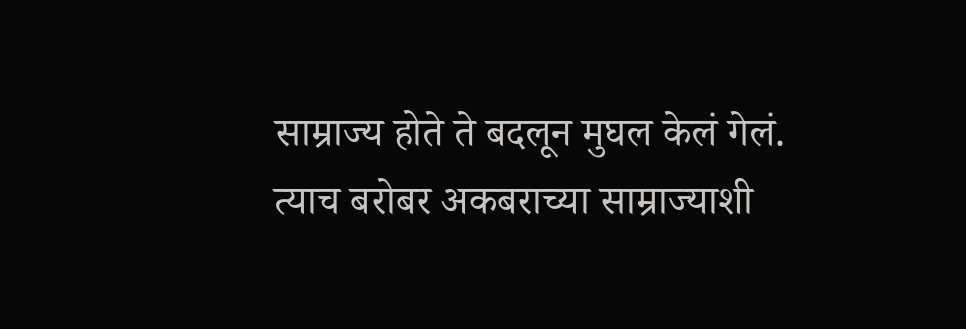साम्राज्य होते ते बदलून मुघल केलं गेलं. त्याच बरोबर अकबराच्या साम्राज्याशी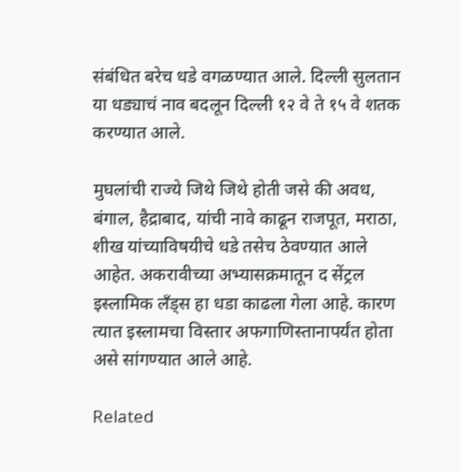संबंधित बरेच धडे वगळण्यात आले. दिल्ली सुलतान या धड्याचं नाव बदलून दिल्ली १२ वे ते १५ वे शतक करण्यात आले.

मुघलांची राज्ये जिथे जिथे होती जसे की अवध, बंगाल, हैद्राबाद, यांची नावे काढून राजपूत, मराठा, शीख यांच्याविषयीचे धडे तसेच ठेवण्यात आले आहेत. अकरावीच्या अभ्यासक्रमातून द सेंट्रल इस्लामिक लँड्स हा धडा काढला गेला आहे. कारण त्यात इस्लामचा विस्तार अफगाणिस्तानापर्यंत होता असे सांगण्यात आले आहे.

Related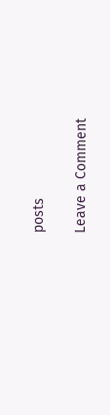posts

Leave a Comment